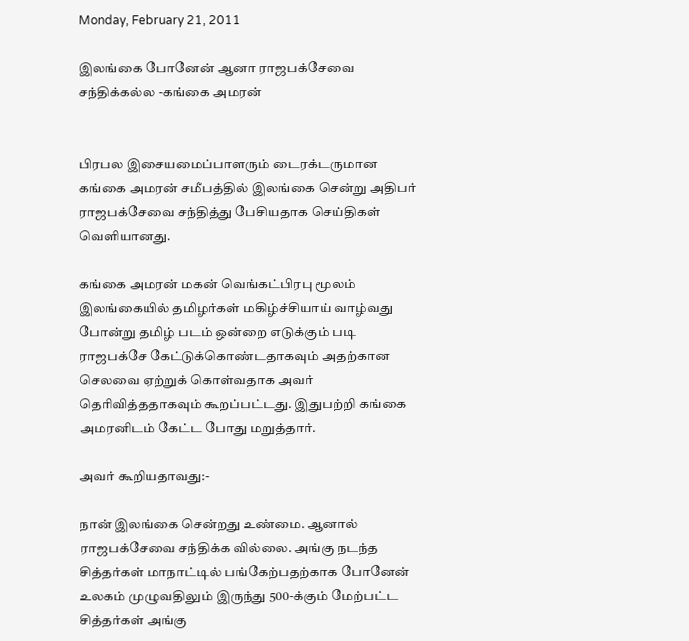Monday, February 21, 2011

இலங்கை போனேன் ஆனா ராஜபக்சேவை சந்திக்கல்ல -கங்கை அமரன்


பிரபல இசையமைப்பாளரும் டைரக்டருமான கங்கை அமரன் சமீபத்தில் இலங்கை சென்று அதிபர் ராஜபக்சேவை சந்தித்து பேசியதாக செய்திகள் வெளியானது.

கங்கை அமரன் மகன் வெங்கட்பிரபு மூலம் இலங்கையில் தமிழர்கள் மகிழ்ச்சியாய் வாழ்வது போன்று தமிழ் படம் ஒன்றை எடுக்கும் படி ராஜபக்சே கேட்டுக்கொண்டதாகவும் அதற்கான செலவை ஏற்றுக் கொள்வதாக அவர் தெரிவித்ததாகவும் கூறப்பட்டது. இதுபற்றி கங்கை அமரனிடம் கேட்ட போது மறுத்தார்.

அவர் கூறியதாவது:-

நான் இலங்கை சென்றது உண்மை. ஆனால் ராஜபக்சேவை சந்திக்க வில்லை. அங்கு நடந்த சித்தர்கள் மாநாட்டில் பங்கேற்பதற்காக போனேன் உலகம் முழுவதிலும் இருந்து 500-க்கும் மேற்பட்ட சித்தர்கள் அங்கு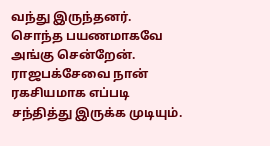வந்து இருந்தனர். சொந்த பயணமாகவே அங்கு சென்றேன். ராஜபக்சேவை நான் ரகசியமாக எப்படி சந்தித்து இருக்க முடியும்.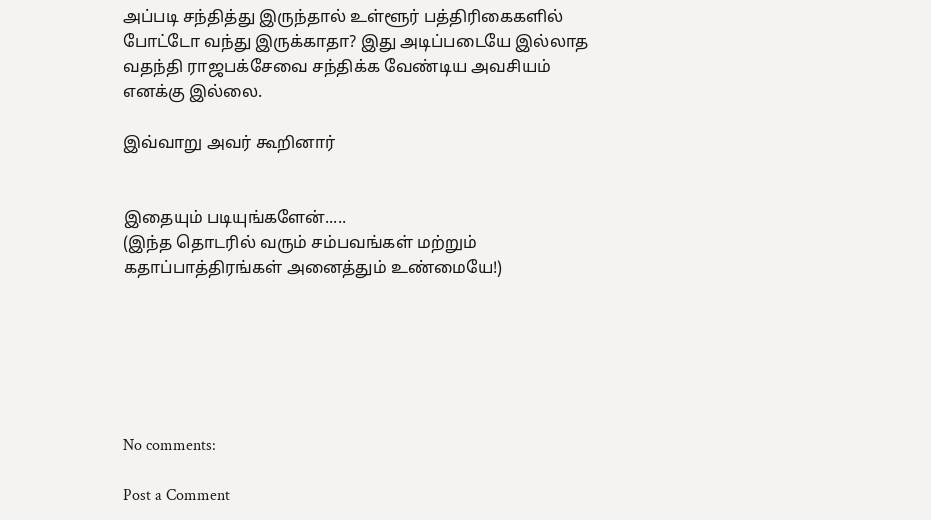அப்படி சந்தித்து இருந்தால் உள்ளூர் பத்திரிகைகளில் போட்டோ வந்து இருக்காதா? இது அடிப்படையே இல்லாத வதந்தி ராஜபக்சேவை சந்திக்க வேண்டிய அவசியம் எனக்கு இல்லை.

இவ்வாறு அவர் கூறினார்


இதையும் படியுங்களேன்.....
(இந்த தொடரில் வரும் சம்பவங்கள் மற்றும் கதாப்பாத்திரங்கள் அனைத்தும் உண்மையே!)






No comments:

Post a Comment